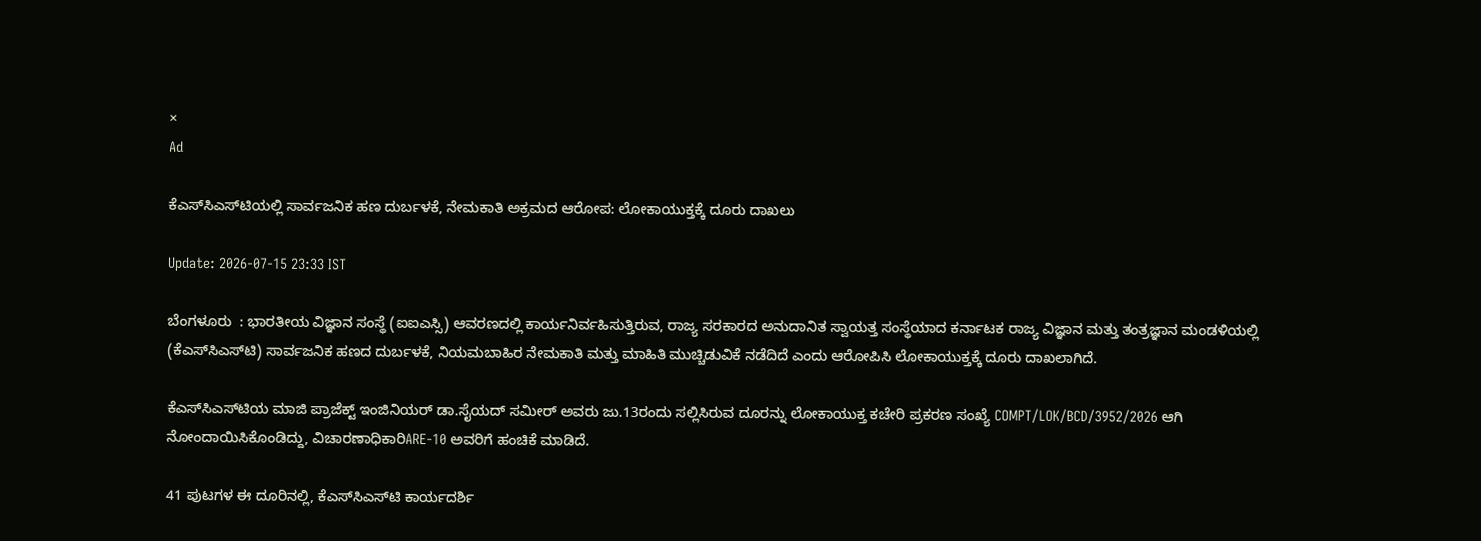×
Ad

ಕೆಎಸ್‌ಸಿಎಸ್‌ಟಿಯಲ್ಲಿ ಸಾರ್ವಜನಿಕ ಹಣ ದುರ್ಬಳಕೆ, ನೇಮಕಾತಿ ಅಕ್ರಮದ ಆರೋಪ: ಲೋಕಾಯುಕ್ತಕ್ಕೆ ದೂರು ದಾಖಲು

Update: 2026-07-15 23:33 IST

ಬೆಂಗಳೂರು  : ಭಾರತೀಯ ವಿಜ್ಞಾನ ಸಂಸ್ಥೆ (ಐಐಎಸ್ಸಿ) ಆವರಣದಲ್ಲಿ ಕಾರ್ಯನಿರ್ವಹಿಸುತ್ತಿರುವ, ರಾಜ್ಯ ಸರಕಾರದ ಅನುದಾನಿತ ಸ್ವಾಯತ್ತ ಸಂಸ್ಥೆಯಾದ ಕರ್ನಾಟಕ ರಾಜ್ಯ ವಿಜ್ಞಾನ ಮತ್ತು ತಂತ್ರಜ್ಞಾನ ಮಂಡಳಿಯಲ್ಲಿ (ಕೆಎಸ್‌ಸಿಎಸ್‌ಟಿ) ಸಾರ್ವಜನಿಕ ಹಣದ ದುರ್ಬಳಕೆ, ನಿಯಮಬಾಹಿರ ನೇಮಕಾತಿ ಮತ್ತು ಮಾಹಿತಿ ಮುಚ್ಚಿಡುವಿಕೆ ನಡೆದಿದೆ ಎಂದು ಆರೋಪಿಸಿ ಲೋಕಾಯುಕ್ತಕ್ಕೆ ದೂರು ದಾಖಲಾಗಿದೆ.

ಕೆಎಸ್‌ಸಿಎಸ್‌ಟಿಯ ಮಾಜಿ ಪ್ರಾಜೆಕ್ಟ್ ಇಂಜಿನಿಯರ್ ಡಾ.ಸೈಯದ್ ಸಮೀರ್ ಅವರು ಜು.13ರಂದು ಸಲ್ಲಿಸಿರುವ ದೂರನ್ನು ಲೋಕಾಯುಕ್ತ ಕಚೇರಿ ಪ್ರಕರಣ ಸಂಖ್ಯೆ COMPT/LOK/BCD/3952/2026 ಆಗಿ ನೋಂದಾಯಿಸಿಕೊಂಡಿದ್ದು, ವಿಚಾರಣಾಧಿಕಾರಿARE-10 ಅವರಿಗೆ ಹಂಚಿಕೆ ಮಾಡಿದೆ.

41 ಪುಟಗಳ ಈ ದೂರಿನಲ್ಲಿ, ಕೆಎಸ್‌ಸಿಎಸ್‌ಟಿ ಕಾರ್ಯದರ್ಶಿ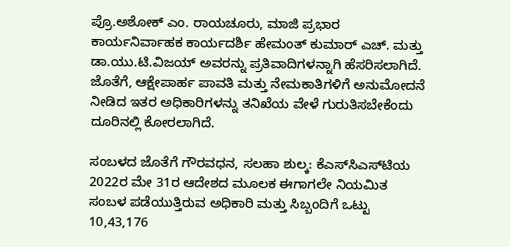ಪ್ರೊ.ಅಶೋಕ್ ಎಂ. ರಾಯಚೂರು, ಮಾಜಿ ಪ್ರಭಾರ ಕಾರ್ಯನಿರ್ವಾಹಕ ಕಾರ್ಯದರ್ಶಿ ಹೇಮಂತ್ ಕುಮಾರ್ ಎಚ್. ಮತ್ತು ಡಾ.ಯು.ಟಿ.ವಿಜಯ್ ಅವರನ್ನು ಪ್ರತಿವಾದಿಗಳನ್ನಾಗಿ ಹೆಸರಿಸಲಾಗಿದೆ. ಜೊತೆಗೆ, ಆಕ್ಷೇಪಾರ್ಹ ಪಾವತಿ ಮತ್ತು ನೇಮಕಾತಿಗಳಿಗೆ ಅನುಮೋದನೆ ನೀಡಿದ ಇತರ ಅಧಿಕಾರಿಗಳನ್ನು ತನಿಖೆಯ ವೇಳೆ ಗುರುತಿಸಬೇಕೆಂದು ದೂರಿನಲ್ಲಿ ಕೋರಲಾಗಿದೆ.

ಸಂಬಳದ ಜೊತೆಗೆ ಗೌರವಧನ, ಸಲಹಾ ಶುಲ್ಕ: ಕೆಎಸ್‌ಸಿಎಸ್‌ಟಿಯ 2022ರ ಮೇ 31ರ ಆದೇಶದ ಮೂಲಕ ಈಗಾಗಲೇ ನಿಯಮಿತ ಸಂಬಳ ಪಡೆಯುತ್ತಿರುವ ಅಧಿಕಾರಿ ಮತ್ತು ಸಿಬ್ಬಂದಿಗೆ ಒಟ್ಟು 10,43,176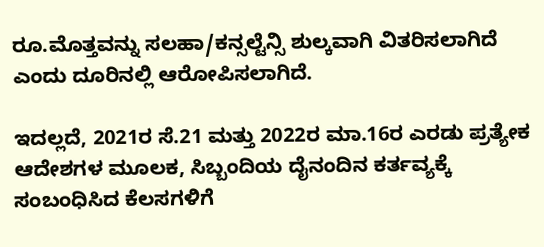ರೂ.ಮೊತ್ತವನ್ನು ಸಲಹಾ/ಕನ್ಸಲ್ಟೆನ್ಸಿ ಶುಲ್ಕವಾಗಿ ವಿತರಿಸಲಾಗಿದೆ ಎಂದು ದೂರಿನಲ್ಲಿ ಆರೋಪಿಸಲಾಗಿದೆ.

ಇದಲ್ಲದೆ, 2021ರ ಸೆ.21 ಮತ್ತು 2022ರ ಮಾ.16ರ ಎರಡು ಪ್ರತ್ಯೇಕ ಆದೇಶಗಳ ಮೂಲಕ, ಸಿಬ್ಬಂದಿಯ ದೈನಂದಿನ ಕರ್ತವ್ಯಕ್ಕೆ ಸಂಬಂಧಿಸಿದ ಕೆಲಸಗಳಿಗೆ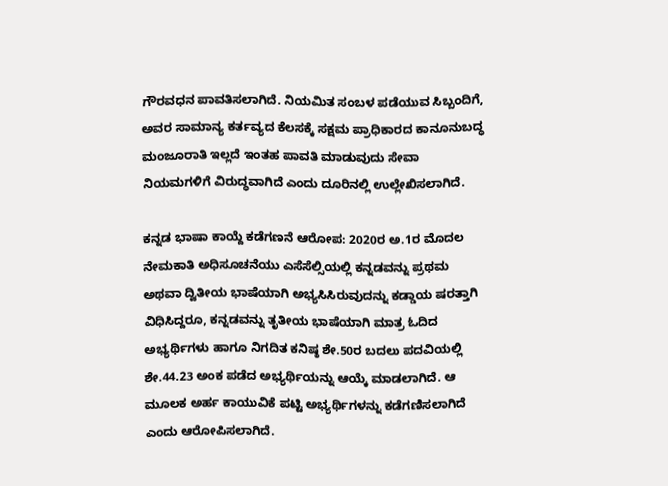ಗೌರವಧನ ಪಾವತಿಸಲಾಗಿದೆ. ನಿಯಮಿತ ಸಂಬಳ ಪಡೆಯುವ ಸಿಬ್ಬಂದಿಗೆ, ಅವರ ಸಾಮಾನ್ಯ ಕರ್ತವ್ಯದ ಕೆಲಸಕ್ಕೆ ಸಕ್ಷಮ ಪ್ರಾಧಿಕಾರದ ಕಾನೂನುಬದ್ಧ ಮಂಜೂರಾತಿ ಇಲ್ಲದೆ ಇಂತಹ ಪಾವತಿ ಮಾಡುವುದು ಸೇವಾ ನಿಯಮಗಳಿಗೆ ವಿರುದ್ಧವಾಗಿದೆ ಎಂದು ದೂರಿನಲ್ಲಿ ಉಲ್ಲೇಖಿಸಲಾಗಿದೆ.

ಕನ್ನಡ ಭಾಷಾ ಕಾಯ್ದೆ ಕಡೆಗಣನೆ ಆರೋಪ: 2020ರ ಅ.1ರ ಮೊದಲ ನೇಮಕಾತಿ ಅಧಿಸೂಚನೆಯು ಎಸೆಸೆಲ್ಸಿಯಲ್ಲಿ ಕನ್ನಡವನ್ನು ಪ್ರಥಮ ಅಥವಾ ದ್ವಿತೀಯ ಭಾಷೆಯಾಗಿ ಅಭ್ಯಸಿಸಿರುವುದನ್ನು ಕಡ್ಡಾಯ ಷರತ್ತಾಗಿ ವಿಧಿಸಿದ್ದರೂ, ಕನ್ನಡವನ್ನು ತೃತೀಯ ಭಾಷೆಯಾಗಿ ಮಾತ್ರ ಓದಿದ ಅಭ್ಯರ್ಥಿಗಳು ಹಾಗೂ ನಿಗದಿತ ಕನಿಷ್ಠ ಶೇ.50ರ ಬದಲು ಪದವಿಯಲ್ಲಿ ಶೇ.44.23 ಅಂಕ ಪಡೆದ ಅಭ್ಯರ್ಥಿಯನ್ನು ಆಯ್ಕೆ ಮಾಡಲಾಗಿದೆ. ಆ ಮೂಲಕ ಅರ್ಹ ಕಾಯುವಿಕೆ ಪಟ್ಟಿ ಅಭ್ಯರ್ಥಿಗಳನ್ನು ಕಡೆಗಣಿಸಲಾಗಿದೆ ಎಂದು ಆರೋಪಿಸಲಾಗಿದೆ.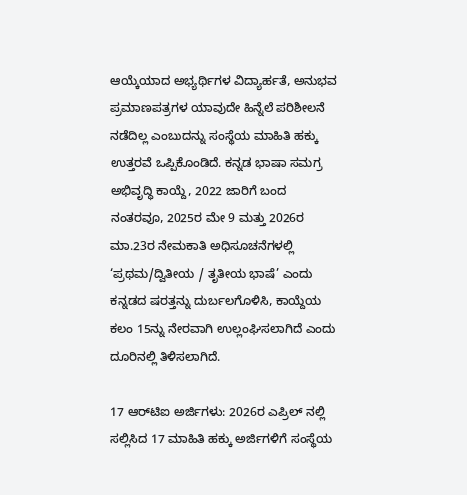ಆಯ್ಕೆಯಾದ ಅಭ್ಯರ್ಥಿಗಳ ವಿದ್ಯಾರ್ಹತೆ, ಅನುಭವ ಪ್ರಮಾಣಪತ್ರಗಳ ಯಾವುದೇ ಹಿನ್ನೆಲೆ ಪರಿಶೀಲನೆ ನಡೆದಿಲ್ಲ ಎಂಬುದನ್ನು ಸಂಸ್ಥೆಯ ಮಾಹಿತಿ ಹಕ್ಕು ಉತ್ತರವೆ ಒಪ್ಪಿಕೊಂಡಿದೆ. ಕನ್ನಡ ಭಾಷಾ ಸಮಗ್ರ ಅಭಿವೃದ್ಧಿ ಕಾಯ್ದೆ, 2022 ಜಾರಿಗೆ ಬಂದ ನಂತರವೂ, 2025ರ ಮೇ 9 ಮತ್ತು 2026ರ ಮಾ.23ರ ನೇಮಕಾತಿ ಅಧಿಸೂಚನೆಗಳಲ್ಲಿ ‘ಪ್ರಥಮ/ದ್ವಿತೀಯ / ತೃತೀಯ ಭಾಷೆ’ ಎಂದು ಕನ್ನಡದ ಷರತ್ತನ್ನು ದುರ್ಬಲಗೊಳಿಸಿ, ಕಾಯ್ದೆಯ ಕಲಂ 15ನ್ನು ನೇರವಾಗಿ ಉಲ್ಲಂಘಿಸಲಾಗಿದೆ ಎಂದು ದೂರಿನಲ್ಲಿ ತಿಳಿಸಲಾಗಿದೆ.

17 ಆರ್‌ಟಿಐ ಅರ್ಜಿಗಳು: 2026ರ ಎಪ್ರಿಲ್ ನಲ್ಲಿ ಸಲ್ಲಿಸಿದ 17 ಮಾಹಿತಿ ಹಕ್ಕು ಅರ್ಜಿಗಳಿಗೆ ಸಂಸ್ಥೆಯ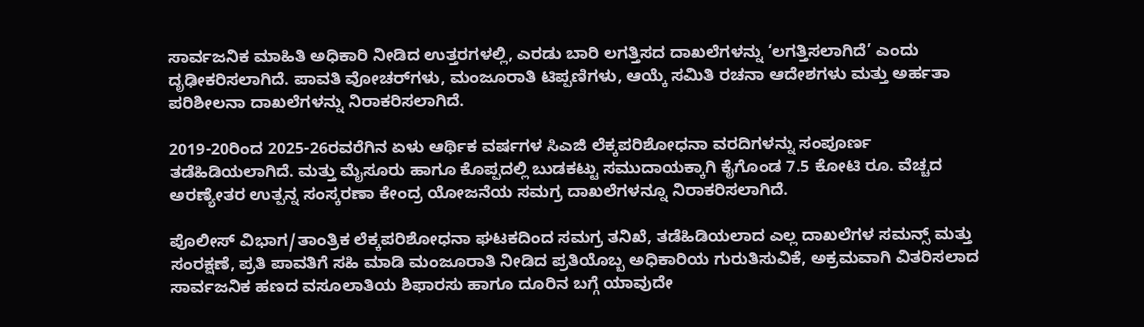ಸಾರ್ವಜನಿಕ ಮಾಹಿತಿ ಅಧಿಕಾರಿ ನೀಡಿದ ಉತ್ತರಗಳಲ್ಲಿ, ಎರಡು ಬಾರಿ ಲಗತ್ತಿಸದ ದಾಖಲೆಗಳನ್ನು ‘ಲಗತ್ತಿಸಲಾಗಿದೆ’ ಎಂದು ದೃಢೀಕರಿಸಲಾಗಿದೆ. ಪಾವತಿ ವೋಚರ್‌ಗಳು, ಮಂಜೂರಾತಿ ಟಿಪ್ಪಣಿಗಳು, ಆಯ್ಕೆ ಸಮಿತಿ ರಚನಾ ಆದೇಶಗಳು ಮತ್ತು ಅರ್ಹತಾ ಪರಿಶೀಲನಾ ದಾಖಲೆಗಳನ್ನು ನಿರಾಕರಿಸಲಾಗಿದೆ.

2019-20ರಿಂದ 2025-26ರವರೆಗಿನ ಏಳು ಆರ್ಥಿಕ ವರ್ಷಗಳ ಸಿಎಜಿ ಲೆಕ್ಕಪರಿಶೋಧನಾ ವರದಿಗಳನ್ನು ಸಂಪೂರ್ಣ ತಡೆಹಿಡಿಯಲಾಗಿದೆ. ಮತ್ತು ಮೈಸೂರು ಹಾಗೂ ಕೊಪ್ಪದಲ್ಲಿ ಬುಡಕಟ್ಟು ಸಮುದಾಯಕ್ಕಾಗಿ ಕೈಗೊಂಡ 7.5 ಕೋಟಿ ರೂ. ವೆಚ್ಚದ ಅರಣ್ಯೇತರ ಉತ್ಪನ್ನ ಸಂಸ್ಕರಣಾ ಕೇಂದ್ರ ಯೋಜನೆಯ ಸಮಗ್ರ ದಾಖಲೆಗಳನ್ನೂ ನಿರಾಕರಿಸಲಾಗಿದೆ.

ಪೊಲೀಸ್ ವಿಭಾಗ/ತಾಂತ್ರಿಕ ಲೆಕ್ಕಪರಿಶೋಧನಾ ಘಟಕದಿಂದ ಸಮಗ್ರ ತನಿಖೆ, ತಡೆಹಿಡಿಯಲಾದ ಎಲ್ಲ ದಾಖಲೆಗಳ ಸಮನ್ಸ್ ಮತ್ತು ಸಂರಕ್ಷಣೆ, ಪ್ರತಿ ಪಾವತಿಗೆ ಸಹಿ ಮಾಡಿ ಮಂಜೂರಾತಿ ನೀಡಿದ ಪ್ರತಿಯೊಬ್ಬ ಅಧಿಕಾರಿಯ ಗುರುತಿಸುವಿಕೆ, ಅಕ್ರಮವಾಗಿ ವಿತರಿಸಲಾದ ಸಾರ್ವಜನಿಕ ಹಣದ ವಸೂಲಾತಿಯ ಶಿಫಾರಸು ಹಾಗೂ ದೂರಿನ ಬಗ್ಗೆ ಯಾವುದೇ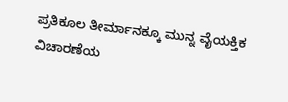ಪ್ರತಿಕೂಲ ತೀರ್ಮಾನಕ್ಕೂ ಮುನ್ನ ವೈಯಕ್ತಿಕ ವಿಚಾರಣೆಯ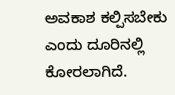ಅವಕಾಶ ಕಲ್ಪಿಸಬೇಕು ಎಂದು ದೂರಿನಲ್ಲಿ ಕೋರಲಾಗಿದೆ.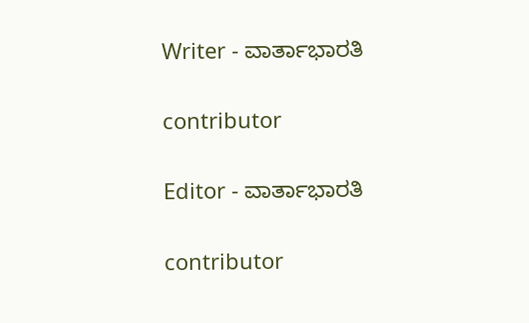Writer - ವಾರ್ತಾಭಾರತಿ

contributor

Editor - ವಾರ್ತಾಭಾರತಿ

contributor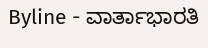Byline - ವಾರ್ತಾಭಾರತಿ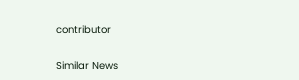contributor

Similar News